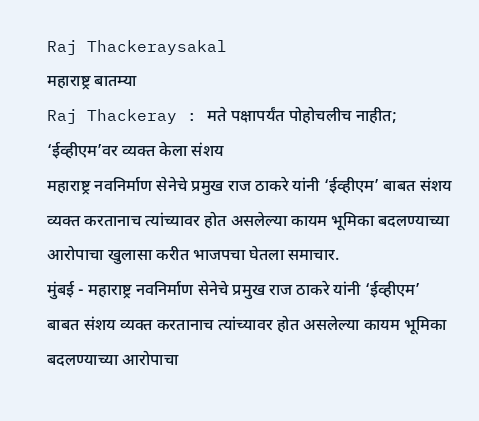Raj Thackeraysakal
महाराष्ट्र बातम्या
Raj Thackeray : मते पक्षापर्यंत पोहोचलीच नाहीत; ‘ईव्हीएम’वर व्यक्त केला संशय
महाराष्ट्र नवनिर्माण सेनेचे प्रमुख राज ठाकरे यांनी ‘ईव्हीएम’ बाबत संशय व्यक्त करतानाच त्यांच्यावर होत असलेल्या कायम भूमिका बदलण्याच्या आरोपाचा खुलासा करीत भाजपचा घेतला समाचार.
मुंबई - महाराष्ट्र नवनिर्माण सेनेचे प्रमुख राज ठाकरे यांनी ‘ईव्हीएम’ बाबत संशय व्यक्त करतानाच त्यांच्यावर होत असलेल्या कायम भूमिका बदलण्याच्या आरोपाचा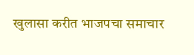खुलासा करीत भाजपचा समाचार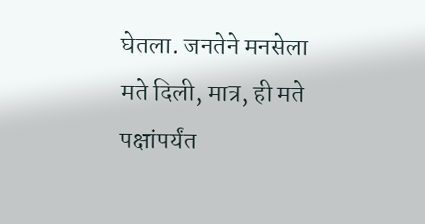घेतला. जनतेने मनसेला मते दिली, मात्र, ही मते पक्षांपर्यंत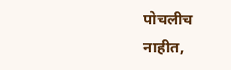पोचलीच नाहीत,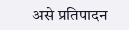असे प्रतिपादन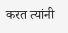करत त्यांनी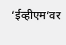‘ईव्हीएम’वर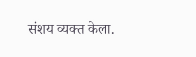संशय व्यक्त केला.